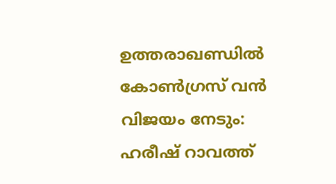ഉത്തരാഖണ്ഡിൽ കോൺഗ്രസ് വൻ വിജയം നേടും: ഹരീഷ് റാവത്ത്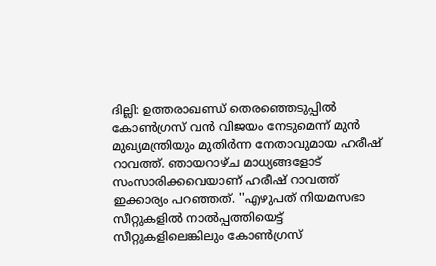ദില്ലി: ഉത്തരാഖണ്ഡ് തെരഞ്ഞെടുപ്പിൽ കോൺഗ്രസ് വൻ വിജയം നേടുമെന്ന് മുൻ മുഖ്യമന്ത്രിയും മുതിർന്ന നേതാവുമായ ഹരീഷ് റാവത്ത്. ഞായറാഴ്ച മാധ്യങ്ങളോട് സംസാരിക്കവെയാണ് ഹരീഷ് റാവത്ത് ഇക്കാര്യം പറഞ്ഞത്. ''എഴുപത് നിയമസഭാ സീറ്റുകളിൽ നാൽപ്പത്തിയെട്ട് സീറ്റുകളിലെങ്കിലും കോൺഗ്രസ്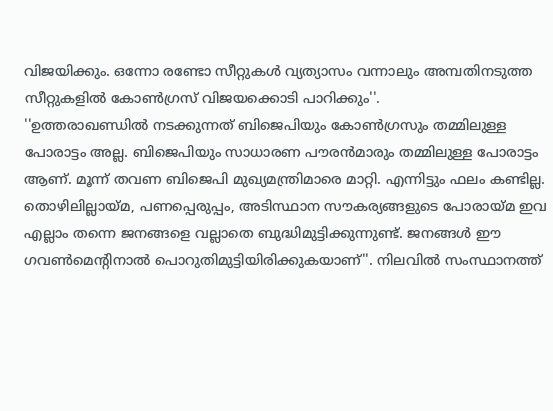വിജയിക്കും. ഒന്നോ രണ്ടോ സീറ്റുകൾ വ്യത്യാസം വന്നാലും അമ്പതിനടുത്ത സീറ്റുകളിൽ കോൺഗ്രസ് വിജയക്കൊടി പാറിക്കും''.
''ഉത്തരാഖണ്ഡിൽ നടക്കുന്നത് ബിജെപിയും കോൺഗ്രസും തമ്മിലുള്ള പോരാട്ടം അല്ല. ബിജെപിയും സാധാരണ പൗരൻമാരും തമ്മിലുള്ള പോരാട്ടം ആണ്. മൂന്ന് തവണ ബിജെപി മുഖ്യമന്ത്രിമാരെ മാറ്റി. എന്നിട്ടും ഫലം കണ്ടില്ല. തൊഴിലില്ലായ്മ, പണപ്പെരുപ്പം, അടിസ്ഥാന സൗകര്യങ്ങളുടെ പോരായ്മ ഇവ എല്ലാം തന്നെ ജനങ്ങളെ വല്ലാതെ ബുദ്ധിമുട്ടിക്കുന്നുണ്ട്. ജനങ്ങൾ ഈ ഗവൺമെന്റിനാൽ പൊറുതിമുട്ടിയിരിക്കുകയാണ്''. നിലവിൽ സംസ്ഥാനത്ത്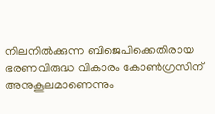നിലനിൽക്കുന്ന ബിജെപിക്കെതിരായ ഭരണവിരുദ്ധ വികാരം കോൺഗ്രസിന് അനുകൂലമാണെന്നും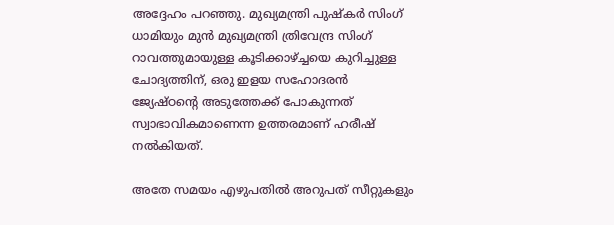അദ്ദേഹം പറഞ്ഞു. മുഖ്യമന്ത്രി പുഷ്കർ സിംഗ് ധാമിയും മുൻ മുഖ്യമന്ത്രി ത്രിവേന്ദ്ര സിംഗ് റാവത്തുമായുള്ള കൂടിക്കാഴ്ച്ചയെ കുറിച്ചുള്ള ചോദ്യത്തിന്, ഒരു ഇളയ സഹോദരൻ ജ്യേഷ്ഠന്റെ അടുത്തേക്ക് പോകുന്നത് സ്വാഭാവികമാണെന്ന ഉത്തരമാണ് ഹരീഷ് നൽകിയത്.

അതേ സമയം എഴുപതിൽ അറുപത് സീറ്റുകളും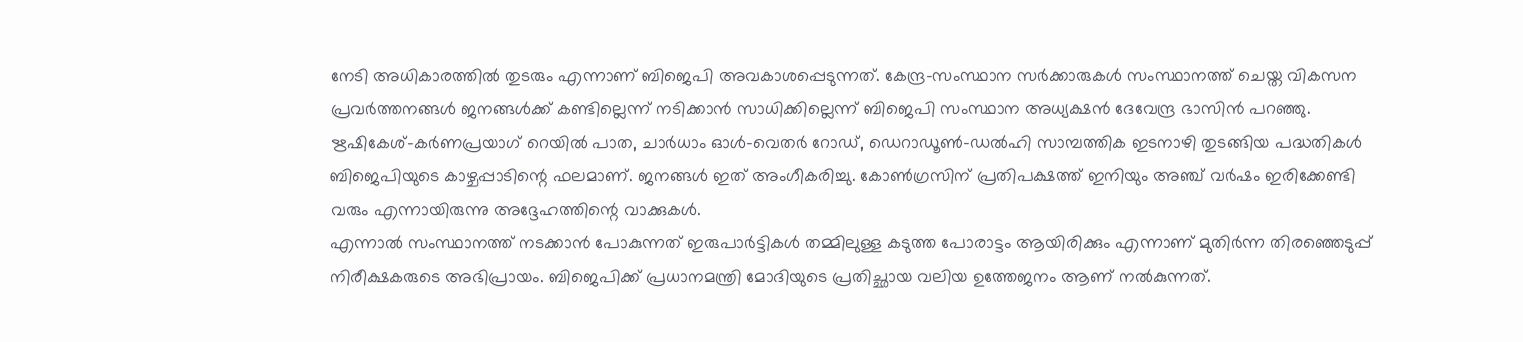നേടി അധികാരത്തിൽ തുടരും എന്നാണ് ബിജെപി അവകാശപ്പെടുന്നത്. കേന്ദ്ര-സംസ്ഥാന സർക്കാരുകൾ സംസ്ഥാനത്ത് ചെയ്ത വികസന പ്രവർത്തനങ്ങൾ ജനങ്ങൾക്ക് കണ്ടില്ലെന്ന് നടിക്കാൻ സാധിക്കില്ലെന്ന് ബിജെപി സംസ്ഥാന അധ്യക്ഷൻ ദേവേന്ദ്ര ഭാസിൻ പറഞ്ഞു. ഋഷികേശ്-കർണപ്രയാഗ് റെയിൽ പാത, ചാർധാം ഓൾ-വെതർ റോഡ്, ഡെറാഡൂൺ-ഡൽഹി സാമ്പത്തിക ഇടനാഴി തുടങ്ങിയ പദ്ധതികൾ ബിജെപിയുടെ കാഴ്ചപ്പാടിന്റെ ഫലമാണ്. ജനങ്ങൾ ഇത് അംഗീകരിച്ചു. കോൺഗ്രസിന് പ്രതിപക്ഷത്ത് ഇനിയും അഞ്ച് വർഷം ഇരിക്കേണ്ടി വരും എന്നായിരുന്നു അദ്ദേഹത്തിന്റെ വാക്കുകൾ.
എന്നാൽ സംസ്ഥാനത്ത് നടക്കാൻ പോകുന്നത് ഇരുപാർട്ടികൾ തമ്മിലുള്ള കടുത്ത പോരാട്ടം ആയിരിക്കും എന്നാണ് മുതിർന്ന തിരഞ്ഞെടുപ്പ് നിരീക്ഷകരുടെ അഭിപ്രായം. ബിജെപിക്ക് പ്രധാനമന്ത്രി മോദിയുടെ പ്രതിച്ഛായ വലിയ ഉത്തേജനം ആണ് നൽകുന്നത്.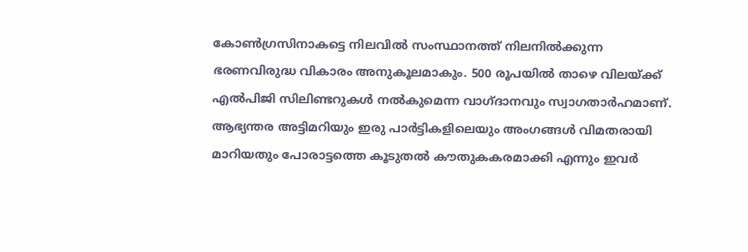കോൺഗ്രസിനാകട്ടെ നിലവിൽ സംസ്ഥാനത്ത് നിലനിൽക്കുന്ന ഭരണവിരുദ്ധ വികാരം അനുകൂലമാകും. 500 രൂപയിൽ താഴെ വിലയ്ക്ക് എൽപിജി സിലിണ്ടറുകൾ നൽകുമെന്ന വാഗ്ദാനവും സ്വാഗതാർഹമാണ്. ആഭ്യന്തര അട്ടിമറിയും ഇരു പാർട്ടികളിലെയും അംഗങ്ങൾ വിമതരായി മാറിയതും പോരാട്ടത്തെ കൂടുതൽ കൗതുകകരമാക്കി എന്നും ഇവർ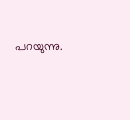പറയുന്നു.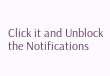Click it and Unblock the Notifications